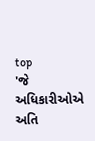top
'જે અધિકારીઓએ અતિ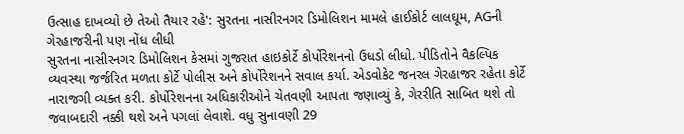ઉત્સાહ દાખવ્યો છે તેઓ તૈયાર રહે': સુરતના નાસીરનગર ડિમોલિશન મામલે હાઈકોર્ટ લાલઘૂમ, AGની ગેરહાજરીની પણ નોંધ લીધી
સુરતના નાસીરનગર ડિમોલિશન કેસમાં ગુજરાત હાઇકોર્ટે કોર્પોરેશનનો ઉધડો લીધો. પીડિતોને વૈકલ્પિક વ્યવસ્થા જર્જરિત મળતા કોર્ટે પોલીસ અને કોર્પોરેશનને સવાલ કર્યા. એડવોકેટ જનરલ ગેરહાજર રહેતા કોર્ટે નારાજગી વ્યક્ત કરી. કોર્પોરેશનના અધિકારીઓને ચેતવણી આપતા જણાવ્યું કે, ગેરરીતિ સાબિત થશે તો જવાબદારી નક્કી થશે અને પગલાં લેવાશે. વધુ સુનાવણી 29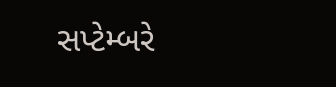સપ્ટેમ્બરે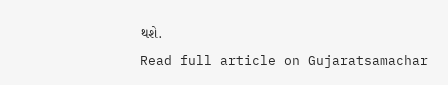થશે.
Read full article on Gujaratsamachar